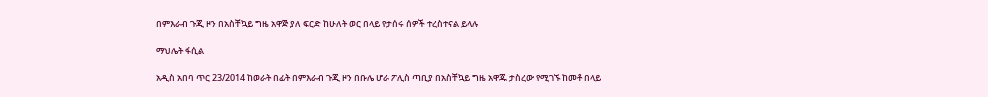በምእራብ ጉጂ ዞን በአስቸኳይ ግዜ አዋጅ ያለ ፍርድ ከሁለት ወር በላይ የታሰሩ ሰዎች ተረስተናል ይላሉ

ማህሌት ፋሲል

አዲስ አበባ ጥር 23/2014 ከወራት በፊት በምእራብ ጉጂ ዞን በቡሌ ሆራ ፖሊስ ጣቢያ በአስቸኳይ ግዜ አዋጁ ታስረው የሚገኙ ከመቶ በላይ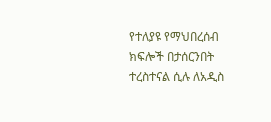የተለያዩ የማህበረሰብ ክፍሎች በታሰርንበት ተረስተናል ሲሉ ለአዲስ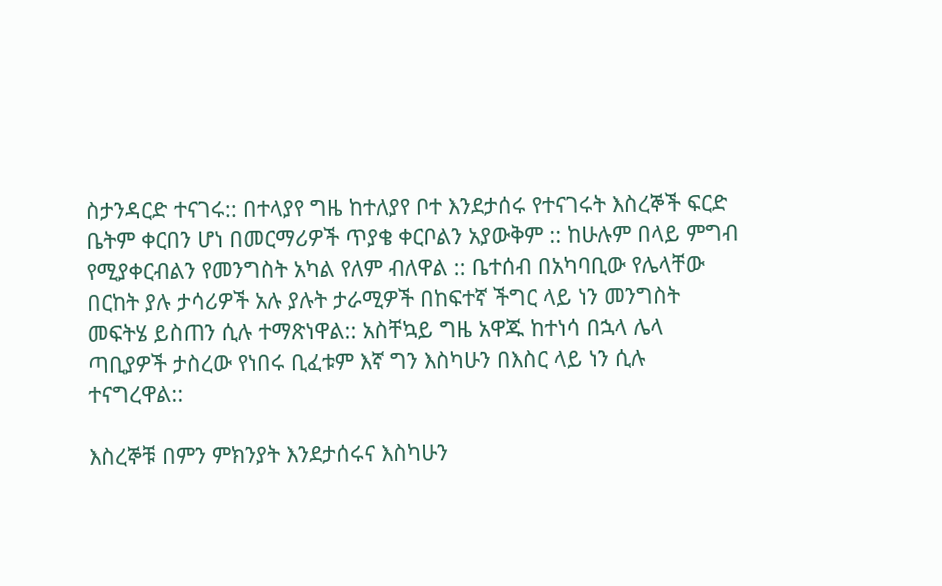ስታንዳርድ ተናገሩ:: በተላያየ ግዜ ከተለያየ ቦተ እንደታሰሩ የተናገሩት እስረኞች ፍርድ ቤትም ቀርበን ሆነ በመርማሪዎች ጥያቄ ቀርቦልን አያውቅም :: ከሁሉም በላይ ምግብ የሚያቀርብልን የመንግስት አካል የለም ብለዋል :: ቤተሰብ በአካባቢው የሌላቸው በርከት ያሉ ታሳሪዎች አሉ ያሉት ታራሚዎች በከፍተኛ ችግር ላይ ነን መንግስት መፍትሄ ይስጠን ሲሉ ተማጽነዋል:: አስቸኳይ ግዜ አዋጁ ከተነሳ በኋላ ሌላ ጣቢያዎች ታስረው የነበሩ ቢፈቱም እኛ ግን እስካሁን በእስር ላይ ነን ሲሉ ተናግረዋል::

እስረኞቹ በምን ምክንያት እንደታሰሩና እስካሁን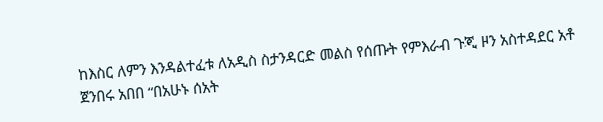ከእስር ለምን እንዳልተፈቱ ለአዲስ ስታንዳርድ መልስ የሰጡት የምእራብ ጉጂ ዞን አስተዳደር አቶ ጀንበሩ አበበ “በአሁኑ ሰአት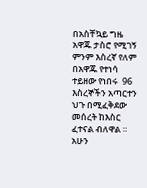በአስቸኳይ ግዜ አዋጁ ታስሮ የሚገኝ ምንም እስረኛ የለም በአዋጁ የተነሳ ተይዘው የነበሩ  96 እስረኞችን አጣርተን ህጉ በሚፈቅደው መሰረት ከእስር ፈተናል ብለዋል ። አሁን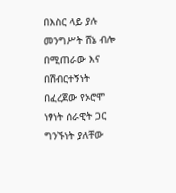በእስር ላይ ያሉ መንግሥት ሸኔ ብሎ በሚጠራው እና በሽብርተኝነት በፈረጀው የኦሮሞ ነፃነት ሰራዊት ጋር ግንኙነት ያለቸው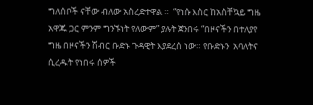ግለሰቦች ናቸው ብለው አስረድተዋል ።  “የነሱ እስር ከአስቸኳይ ግዜ አዋጁ ጋር ምንም ግንኙነት የለውም” ያሉት ጀንበሩ “በዞናችን በተለያየ ግዜ በዞናችን ሽብር ቡድኑ ጉዳዊት እያደረሰ ነው። የቡድኑን  አባለትና ሲረዱት የነበሩ ሰዎች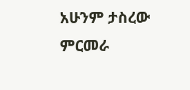አሁንም ታስረው ምርመራ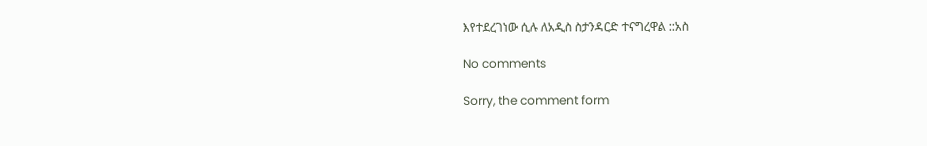እየተደረገነው ሲሉ ለአዲስ ስታንዳርድ ተናግረዋል ::አስ

No comments

Sorry, the comment form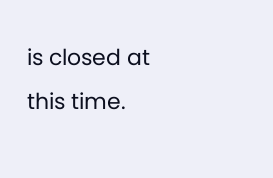is closed at this time.